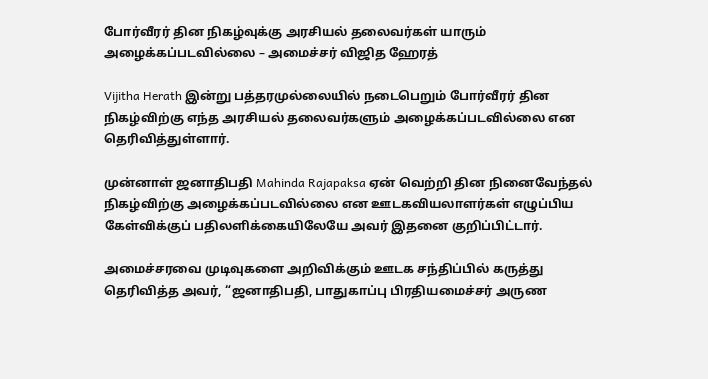போர்வீரர் தின நிகழ்வுக்கு அரசியல் தலைவர்கள் யாரும் அழைக்கப்படவில்லை – அமைச்சர் விஜித ஹேரத்

Vijitha Herath இன்று பத்தரமுல்லையில் நடைபெறும் போர்வீரர் தின நிகழ்விற்கு எந்த அரசியல் தலைவர்களும் அழைக்கப்படவில்லை என தெரிவித்துள்ளார்.

முன்னாள் ஜனாதிபதி Mahinda Rajapaksa ஏன் வெற்றி தின நினைவேந்தல் நிகழ்விற்கு அழைக்கப்படவில்லை என ஊடகவியலாளர்கள் எழுப்பிய கேள்விக்குப் பதிலளிக்கையிலேயே அவர் இதனை குறிப்பிட்டார்.

அமைச்சரவை முடிவுகளை அறிவிக்கும் ஊடக சந்திப்பில் கருத்து தெரிவித்த அவர், “ஜனாதிபதி, பாதுகாப்பு பிரதியமைச்சர் அருண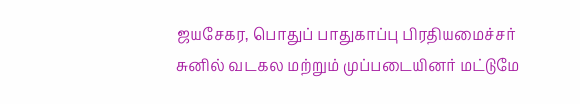ஜயசேகர, பொதுப் பாதுகாப்பு பிரதியமைச்சர் சுனில் வடகல மற்றும் முப்படையினர் மட்டுமே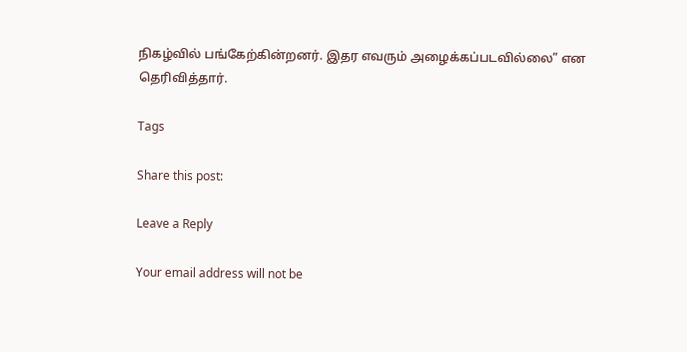நிகழ்வில் பங்கேற்கின்றனர். இதர எவரும் அழைக்கப்படவில்லை” என தெரிவித்தார்.

Tags

Share this post:

Leave a Reply

Your email address will not be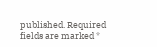published. Required fields are marked *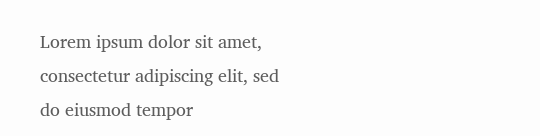Lorem ipsum dolor sit amet, consectetur adipiscing elit, sed do eiusmod tempor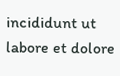incididunt ut labore et dolore